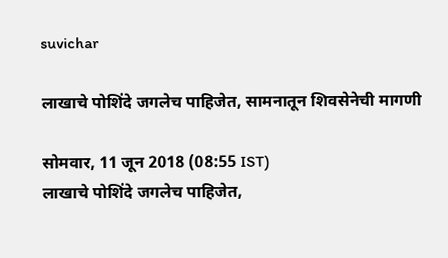suvichar

लाखाचे पोशिंदे जगलेच पाहिजेत, सामनातून शिवसेनेची मागणी

सोमवार, 11 जून 2018 (08:55 IST)
लाखाचे पोशिंदे जगलेच पाहिजेत,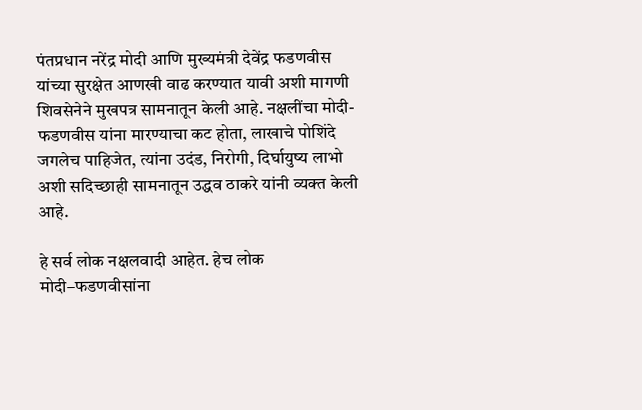पंतप्रधान नरेंद्र मोदी आणि मुख्यमंत्री देवेंद्र फडणवीस यांच्या सुरक्षेत आणखी वाढ करण्यात यावी अशी मागणी शिवसेनेने मुखपत्र सामनातून केली आहे. नक्षलींचा मोदी-फडणवीस यांना मारण्याचा कट होता, लाखाचे पोशिंदे जगलेच पाहिजेत, त्यांना उदंड, निरोगी, दिर्घायुष्य लाभो अशी सदिच्छाही सामनातून उद्धव ठाकरे यांनी व्यक्त केली आहे.

हे सर्व लोक नक्षलवादी आहेत. हेच लोक मोदी–फडणवीसांना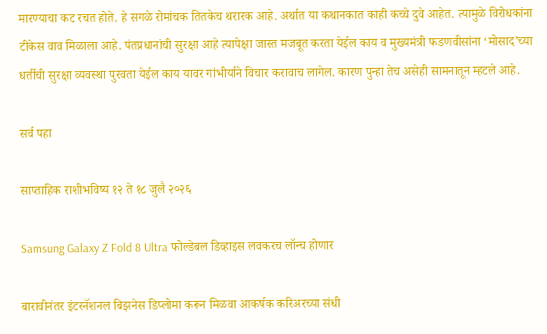मारण्याचा कट रचत होते. हे सगळे रोमांचक तितकेच थरारक आहे. अर्थात या कथानकात काही कच्चे दुवे आहेत. त्यामुळे विरोधकांना टीकेस वाव मिळाला आहे. पंतप्रधानांची सुरक्षा आहे त्यापेक्षा जास्त मजबूत करता येईल काय व मुख्यमंत्री फडणवीसांना ‘मोसाद’च्या धर्तीची सुरक्षा व्यवस्था पुरवता येईल काय यावर गांभीर्याने विचार करावाच लागेल. कारण पुन्हा तेच असेही सामनातून म्हटले आहे.

सर्व पहा

साप्ताहिक राशीभविष्य १२ ते १८ जुलै २०२६

Samsung Galaxy Z Fold 8 Ultra फोल्डेबल डिव्हाइस लवकरच लॉन्च होणार

बारावीनंतर इंटरनॅशनल बिझनेस डिप्लोमा करून मिळवा आकर्षक करिअरच्या संधी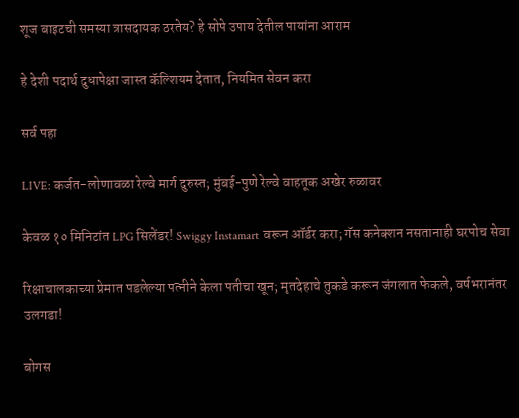शूज बाइटची समस्या त्रासदायक ठरतेय? हे सोपे उपाय देतील पायांना आराम

हे देशी पदार्थ दुधापेक्षा जास्त कॅल्शियम देतात, नियमित सेवन करा

सर्व पहा

LIVE: कर्जत-लोणावळा रेल्वे मार्ग दुरुस्त; मुंबई-पुणे रेल्वे वाहतूक अखेर रुळावर

केवळ १० मिनिटांत LPG सिलेंडर! Swiggy Instamart वरून ऑर्डर करा; गॅस कनेक्शन नसतानाही घरपोच सेवा

रिक्षाचालकाच्या प्रेमात पडलेल्या पत्नीने केला पतीचा खून; मृतदेहाचे तुकडे करून जंगलात फेकले, वर्षभरानंतर उलगडा!

बोगस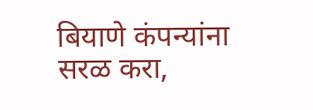बियाणे कंपन्यांना सरळ करा,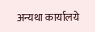अन्यथा कार्यालये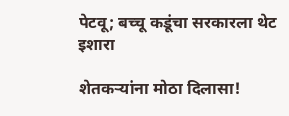पेटवू; बच्चू कडूंचा सरकारला थेट इशारा

शेतकऱ्यांना मोठा दिलासा!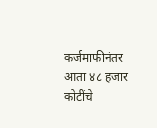कर्जमाफीनंतर आता ४८ हजार कोटींचे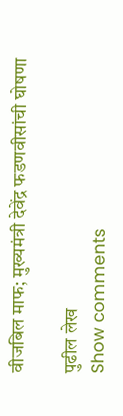वीजबिल माफ; मुख्यमंत्री देवेंद्र फडणवीसांची घोषणा

पुढील लेख
Show comments